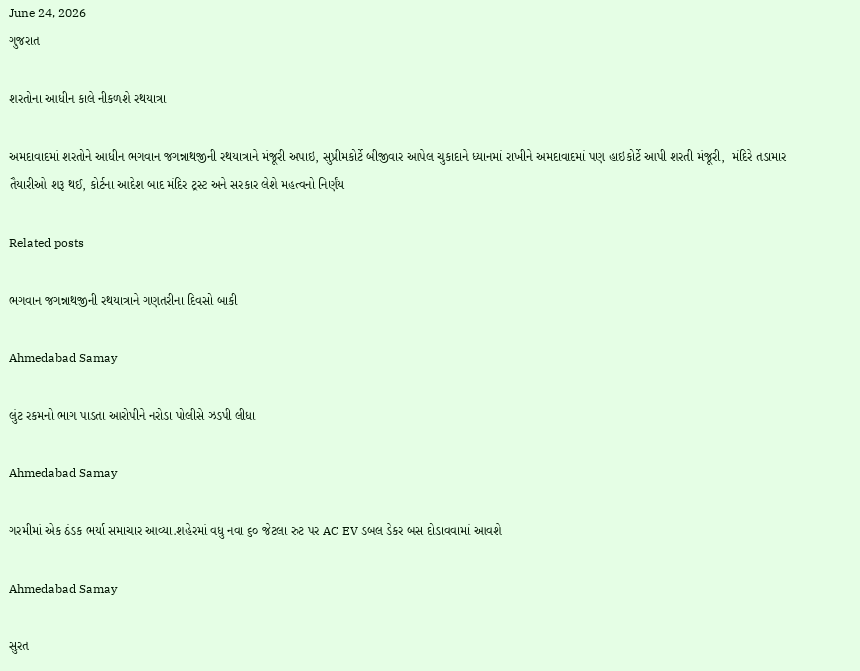June 24, 2026
ગુજરાત

શરતોના આધીન કાલે નીકળશે રથયાત્રા

અમદાવાદમાં શરતોને આધીન ભગવાન જગન્નાથજીની રથયાત્રાને મંજૂરી અપાઇ, સુપ્રીમકોર્ટે બીજીવાર આપેલ ચુકાદાને ધ્યાનમાં રાખીને અમદાવાદમાં પણ હાઇકોર્ટે આપી શરતી મંજૂરી,  મંદિરે તડામાર તૈયારીઓ શરૂ થઈ, કોર્ટના આદેશ બાદ મંદિર ટ્રસ્ટ અને સરકાર લેશે મહત્વનો નિર્ણંય

Related posts

ભગવાન જગન્નાથજીની રથયાત્રાને ગણતરીના દિવસો બાકી

Ahmedabad Samay

લુંટ રકમનો ભાગ પાડતા આરોપીને નરોડા પોલીસે ઝડપી લીધા

Ahmedabad Samay

ગરમીમાં એક ઠંડક ભર્યા સમાચાર આવ્યા.શહેરમાં વધુ નવા ૬૦ જેટલા રુટ પર AC EV ડબલ ડેકર બસ દોડાવવામાં આવશે

Ahmedabad Samay

સુરત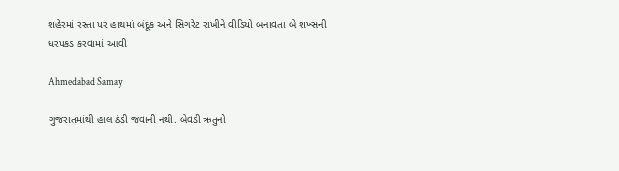શહેરમાં રસ્તા પર હાથમાં બંદૂક અને સિગરેટ રાખીને વીડિયો બનાવતા બે શખ્સની ધરપકડ કરવામાં આવી

Ahmedabad Samay

ગુજરાતમાંથી હાલ ઠંડી જવાની નથી. બેવડી ઋતુનો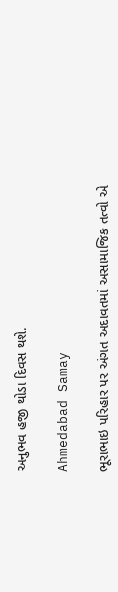અનુભવ હજી થોડા દિવસ થશે.

Ahmedabad Samay

ભૂરાભાઇ પરિહાર પર અંગત અદાવતમાં અસામાજિક તત્વો એ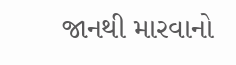જાનથી મારવાનો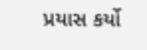પ્રયાસ કર્યો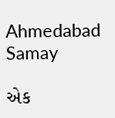Ahmedabad Samay

એક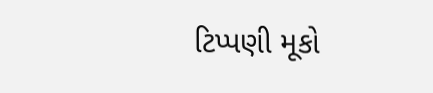ટિપ્પણી મૂકો